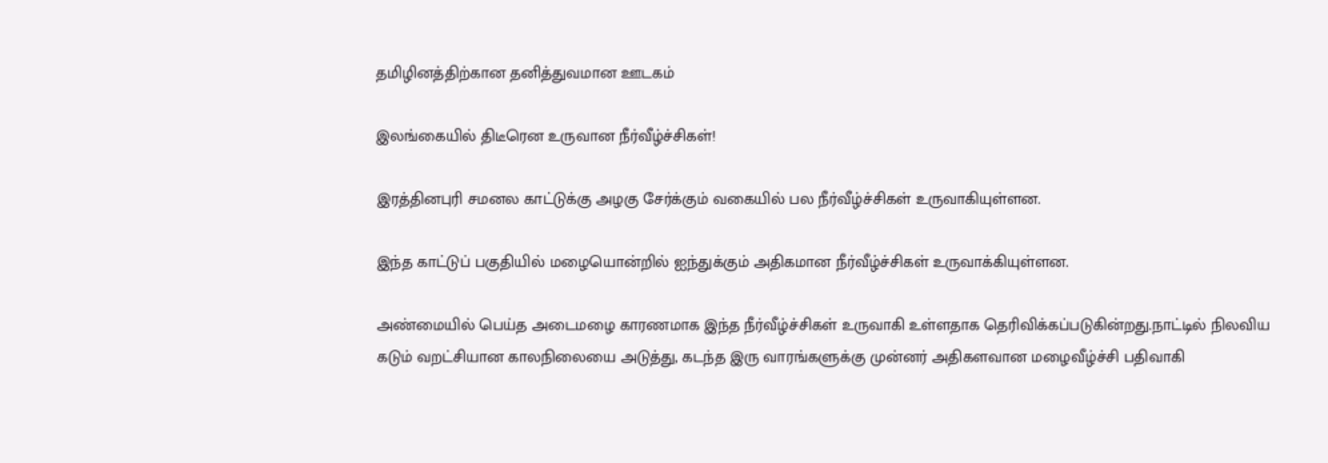தமிழினத்திற்கான தனித்துவமான ஊடகம்

இலங்கையில் திடீரென உருவான நீர்வீழ்ச்சிகள்!

இரத்தினபுரி சமனல காட்டுக்கு அழகு சேர்க்கும் வகையில் பல நீர்வீழ்ச்சிகள் உருவாகியுள்ளன.

இந்த காட்டுப் பகுதியில் மழையொன்றில் ஐந்துக்கும் அதிகமான நீர்வீழ்ச்சிகள் உருவாக்கியுள்ளன.

அண்மையில் பெய்த அடைமழை காரணமாக இந்த நீர்வீழ்ச்சிகள் உருவாகி உள்ளதாக தெரிவிக்கப்படுகின்றது.நாட்டில் நிலவிய கடும் வறட்சியான காலநிலையை அடுத்து, கடந்த இரு வாரங்களுக்கு முன்னர் அதிகளவான மழைவீழ்ச்சி பதிவாகி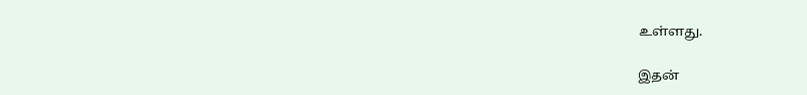உள்ளது.

இதன்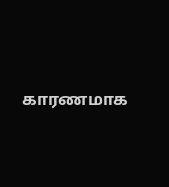காரணமாக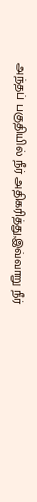அந்தப் பகுதியில் நீர் அதிகரித்து,இவ்வாறு நீர்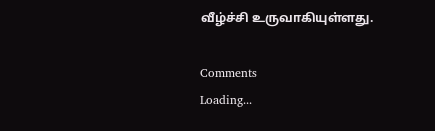வீழ்ச்சி உருவாகியுள்ளது.

Comments
Loading...